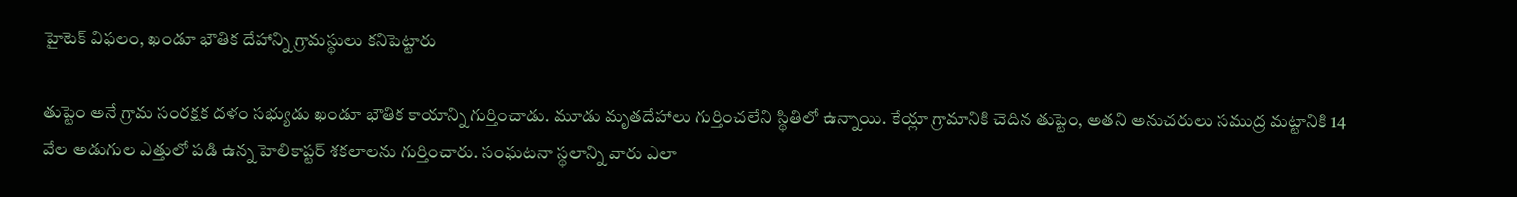హైటెక్ విఫలం, ఖండూ భౌతిక దేహాన్ని గ్రామస్థులు కనిపెట్టారు

తుప్టెం అనే గ్రామ సంరక్షక దళం సభ్యుడు ఖండూ భౌతిక కాయాన్ని గుర్తించాడు. మూడు మృతదేహాలు గుర్తించలేని స్థితిలో ఉన్నాయి. కేయ్లా గ్రామానికి చెదిన తుప్టెం, అతని అనుచరులు సముద్ర మట్టానికి 14 వేల అడుగుల ఎత్తులో పడి ఉన్న హెలికాప్టర్ శకలాలను గుర్తించారు. సంఘటనా స్థలాన్ని వారు ఎలా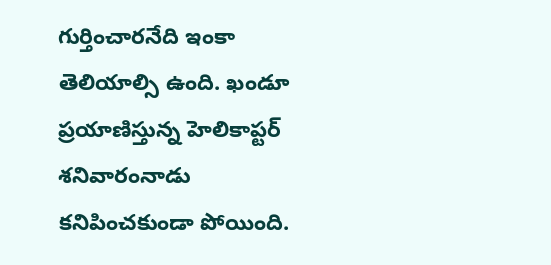గుర్తించారనేది ఇంకా తెలియాల్సి ఉంది. ఖండూ ప్రయాణిస్తున్న హెలికాప్టర్ శనివారంనాడు కనిపించకుండా పోయింది.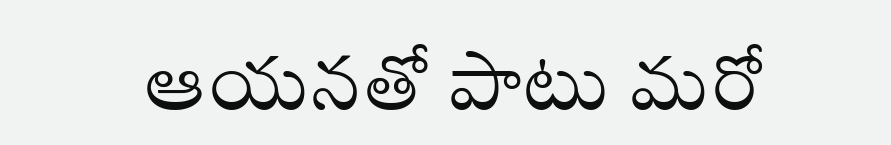ఆయనతో పాటు మరో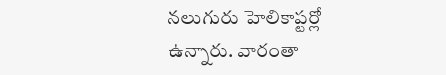నలుగురు హెలికాప్టర్లో ఉన్నారు. వారంతా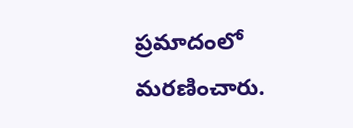ప్రమాదంలో మరణించారు.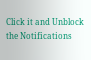Click it and Unblock the Notifications